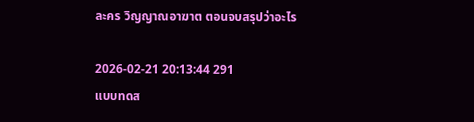ละคร วิญญาณอาฆาต ตอนจบสรุปว่าอะไร

2026-02-21 20:13:44 291
แบบทดส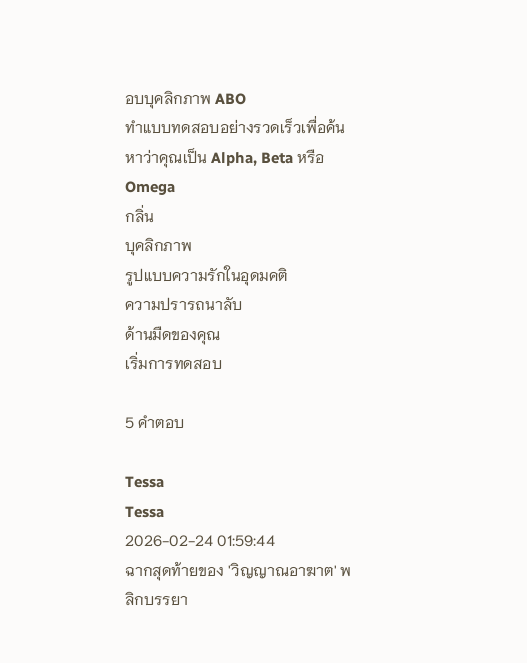อบบุคลิกภาพ ABO
ทำแบบทดสอบอย่างรวดเร็วเพื่อค้นหาว่าคุณเป็น Alpha, Beta หรือ Omega
กลิ่น
บุคลิกภาพ
รูปแบบความรักในอุดมคติ
ความปรารถนาลับ
ด้านมืดของคุณ
เริ่มการทดสอบ

5 คำตอบ

Tessa
Tessa
2026-02-24 01:59:44
ฉากสุดท้ายของ 'วิญญาณอาฆาต' พลิกบรรยา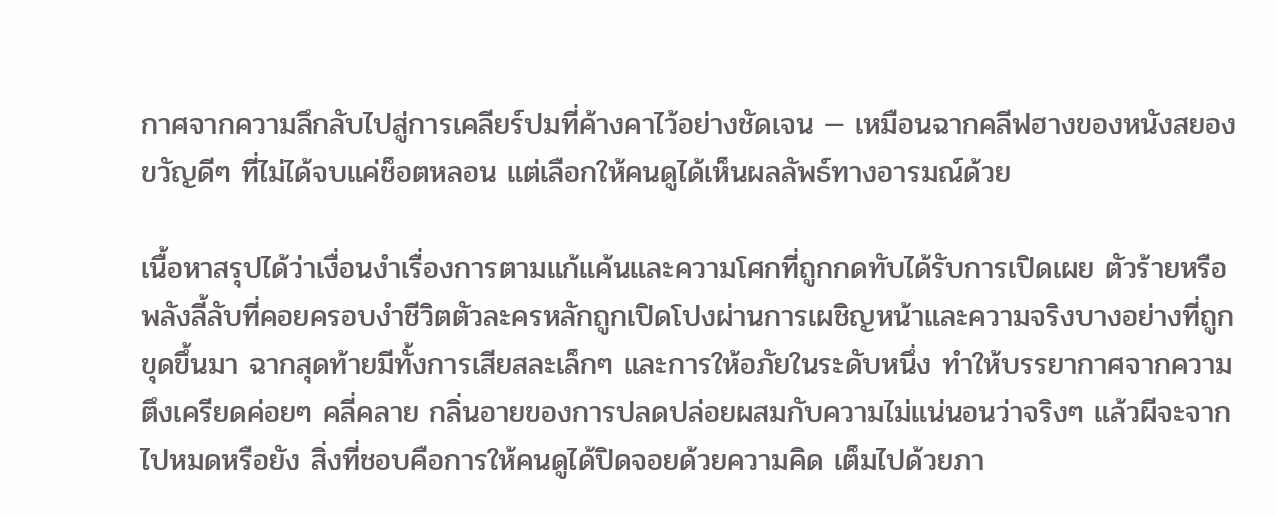กาศจากความลึกลับไปสู่การเคลียร์ปมที่ค้างคาไว้อย่างชัดเจน — เหมือนฉากคลีฟฮางของหนังสยองขวัญดีๆ ที่ไม่ได้จบแค่ช็อตหลอน แต่เลือกให้คนดูได้เห็นผลลัพธ์ทางอารมณ์ด้วย

เนื้อหาสรุปได้ว่าเงื่อนงำเรื่องการตามแก้แค้นและความโศกที่ถูกกดทับได้รับการเปิดเผย ตัวร้ายหรือพลังลี้ลับที่คอยครอบงำชีวิตตัวละครหลักถูกเปิดโปงผ่านการเผชิญหน้าและความจริงบางอย่างที่ถูกขุดขึ้นมา ฉากสุดท้ายมีทั้งการเสียสละเล็กๆ และการให้อภัยในระดับหนึ่ง ทำให้บรรยากาศจากความตึงเครียดค่อยๆ คลี่คลาย กลิ่นอายของการปลดปล่อยผสมกับความไม่แน่นอนว่าจริงๆ แล้วผีจะจากไปหมดหรือยัง สิ่งที่ชอบคือการให้คนดูได้ปิดจอยด้วยความคิด เต็มไปด้วยภา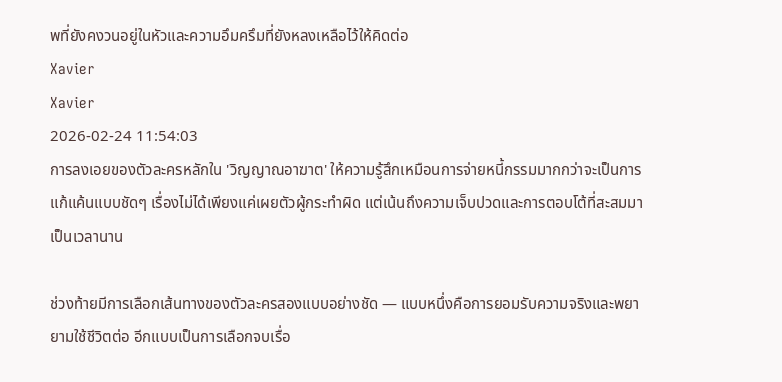พที่ยังคงวนอยู่ในหัวและความอึมครึมที่ยังหลงเหลือไว้ให้คิดต่อ
Xavier
Xavier
2026-02-24 11:54:03
การลงเอยของตัวละครหลักใน 'วิญญาณอาฆาต' ให้ความรู้สึกเหมือนการจ่ายหนี้กรรมมากกว่าจะเป็นการแก้แค้นแบบชัดๆ เรื่องไม่ได้เพียงแค่เผยตัวผู้กระทำผิด แต่เน้นถึงความเจ็บปวดและการตอบโต้ที่สะสมมาเป็นเวลานาน

ช่วงท้ายมีการเลือกเส้นทางของตัวละครสองแบบอย่างชัด — แบบหนึ่งคือการยอมรับความจริงและพยายามใช้ชีวิตต่อ อีกแบบเป็นการเลือกจบเรื่อ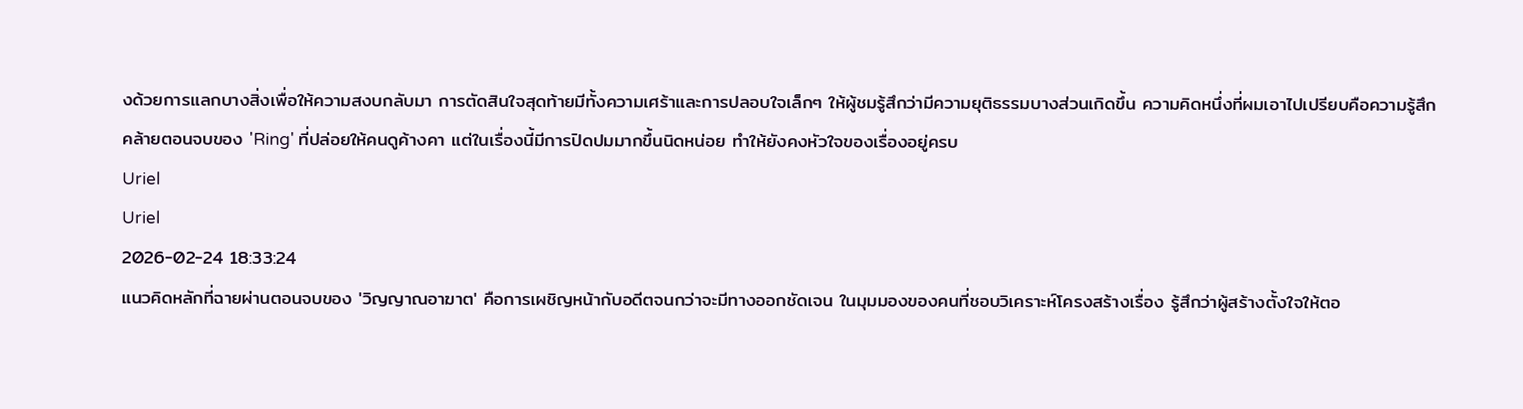งด้วยการแลกบางสิ่งเพื่อให้ความสงบกลับมา การตัดสินใจสุดท้ายมีทั้งความเศร้าและการปลอบใจเล็กๆ ให้ผู้ชมรู้สึกว่ามีความยุติธรรมบางส่วนเกิดขึ้น ความคิดหนึ่งที่ผมเอาไปเปรียบคือความรู้สึกคล้ายตอนจบของ 'Ring' ที่ปล่อยให้คนดูค้างคา แต่ในเรื่องนี้มีการปิดปมมากขึ้นนิดหน่อย ทำให้ยังคงหัวใจของเรื่องอยู่ครบ
Uriel
Uriel
2026-02-24 18:33:24
แนวคิดหลักที่ฉายผ่านตอนจบของ 'วิญญาณอาฆาต' คือการเผชิญหน้ากับอดีตจนกว่าจะมีทางออกชัดเจน ในมุมมองของคนที่ชอบวิเคราะห์โครงสร้างเรื่อง รู้สึกว่าผู้สร้างตั้งใจให้ตอ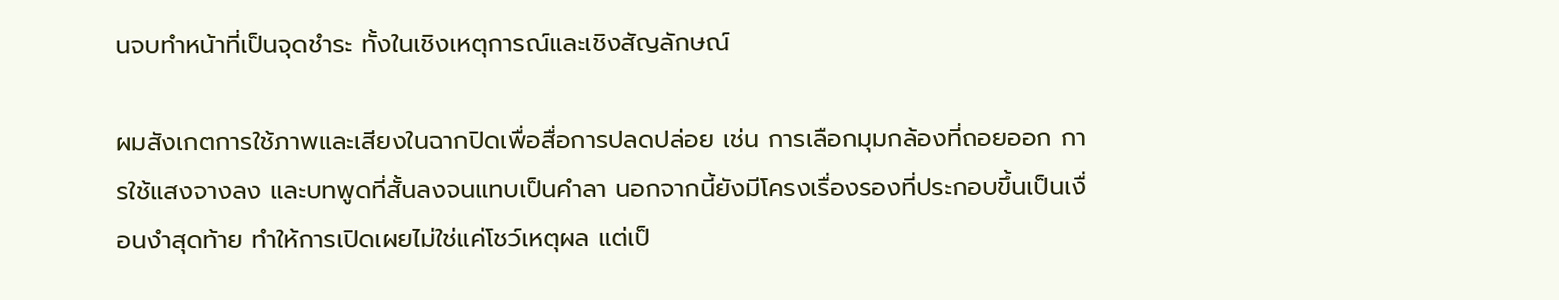นจบทำหน้าที่เป็นจุดชำระ ทั้งในเชิงเหตุการณ์และเชิงสัญลักษณ์

ผมสังเกตการใช้ภาพและเสียงในฉากปิดเพื่อสื่อการปลดปล่อย เช่น การเลือกมุมกล้องที่ถอยออก การใช้แสงจางลง และบทพูดที่สั้นลงจนแทบเป็นคำลา นอกจากนี้ยังมีโครงเรื่องรองที่ประกอบขึ้นเป็นเงื่อนงำสุดท้าย ทำให้การเปิดเผยไม่ใช่แค่โชว์เหตุผล แต่เป็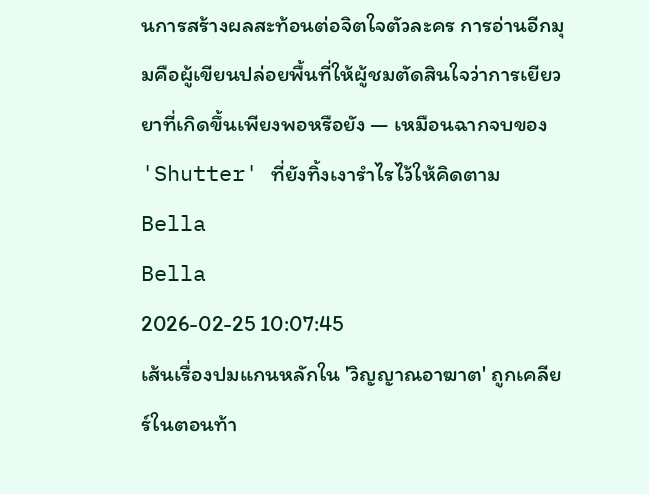นการสร้างผลสะท้อนต่อจิตใจตัวละคร การอ่านอีกมุมคือผู้เขียนปล่อยพื้นที่ให้ผู้ชมตัดสินใจว่าการเยียวยาที่เกิดขึ้นเพียงพอหรือยัง — เหมือนฉากจบของ 'Shutter' ที่ยังทิ้งเงารำไรไว้ให้คิดตาม
Bella
Bella
2026-02-25 10:07:45
เส้นเรื่องปมแกนหลักใน 'วิญญาณอาฆาต' ถูกเคลียร์ในตอนท้า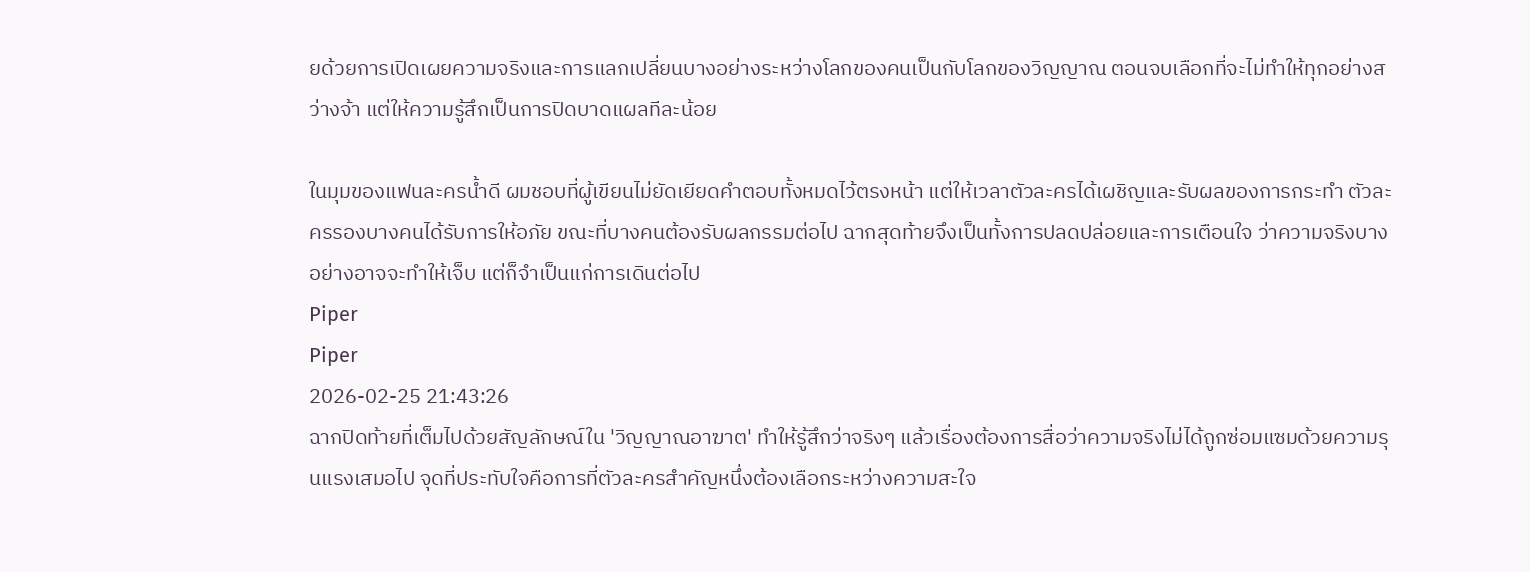ยด้วยการเปิดเผยความจริงและการแลกเปลี่ยนบางอย่างระหว่างโลกของคนเป็นกับโลกของวิญญาณ ตอนจบเลือกที่จะไม่ทำให้ทุกอย่างสว่างจ้า แต่ให้ความรู้สึกเป็นการปิดบาดแผลทีละน้อย

ในมุมของแฟนละครน้ำดี ผมชอบที่ผู้เขียนไม่ยัดเยียดคำตอบทั้งหมดไว้ตรงหน้า แต่ให้เวลาตัวละครได้เผชิญและรับผลของการกระทำ ตัวละครรองบางคนได้รับการให้อภัย ขณะที่บางคนต้องรับผลกรรมต่อไป ฉากสุดท้ายจึงเป็นทั้งการปลดปล่อยและการเตือนใจ ว่าความจริงบางอย่างอาจจะทำให้เจ็บ แต่ก็จำเป็นแก่การเดินต่อไป
Piper
Piper
2026-02-25 21:43:26
ฉากปิดท้ายที่เต็มไปด้วยสัญลักษณ์ใน 'วิญญาณอาฆาต' ทำให้รู้สึกว่าจริงๆ แล้วเรื่องต้องการสื่อว่าความจริงไม่ได้ถูกซ่อมแซมด้วยความรุนแรงเสมอไป จุดที่ประทับใจคือการที่ตัวละครสำคัญหนึ่งต้องเลือกระหว่างความสะใจ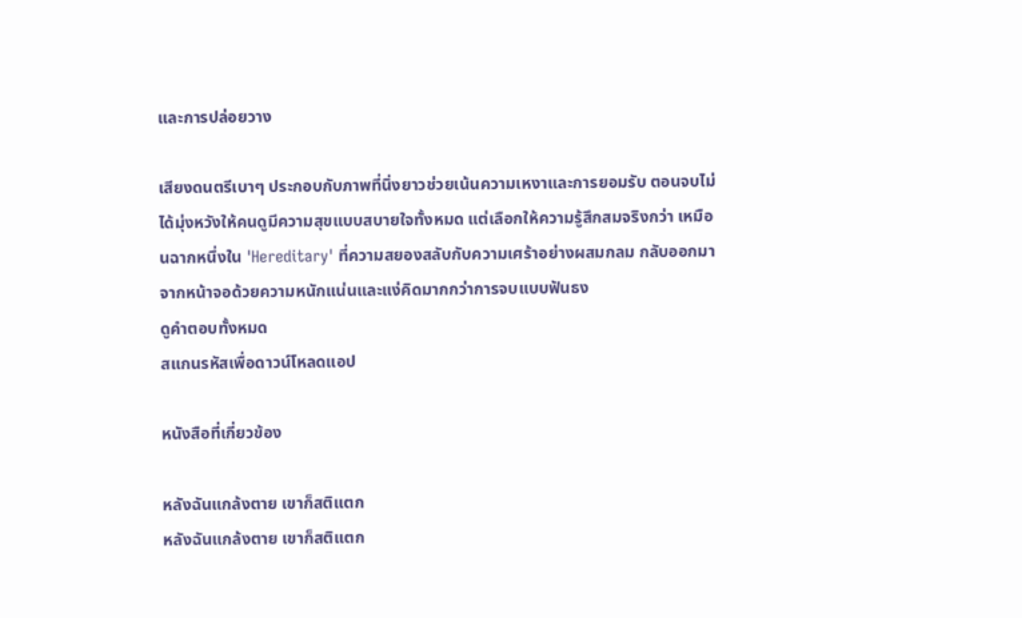และการปล่อยวาง

เสียงดนตรีเบาๆ ประกอบกับภาพที่นิ่งยาวช่วยเน้นความเหงาและการยอมรับ ตอนจบไม่ได้มุ่งหวังให้คนดูมีความสุขแบบสบายใจทั้งหมด แต่เลือกให้ความรู้สึกสมจริงกว่า เหมือนฉากหนึ่งใน 'Hereditary' ที่ความสยองสลับกับความเศร้าอย่างผสมกลม กลับออกมาจากหน้าจอด้วยความหนักแน่นและแง่คิดมากกว่าการจบแบบฟันธง
ดูคำตอบทั้งหมด
สแกนรหัสเพื่อดาวน์โหลดแอป

หนังสือที่เกี่ยวข้อง

หลังฉันแกล้งตาย เขาก็สติแตก
หลังฉันแกล้งตาย เขาก็สติแตก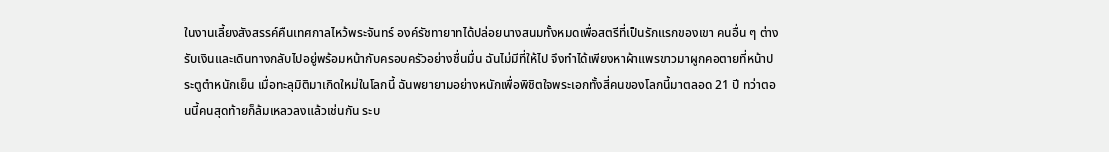ในงานเลี้ยงสังสรรค์คืนเทศกาลไหว้พระจันทร์ องค์รัชทายาทได้ปล่อยนางสนมทั้งหมดเพื่อสตรีที่เป็นรักแรกของเขา คนอื่น ๆ ต่างรับเงินและเดินทางกลับไปอยู่พร้อมหน้ากับครอบครัวอย่างชื่นมื่น ฉันไม่มีที่ให้ไป จึงทำได้เพียงหาผ้าแพรขาวมาผูกคอตายที่หน้าประตูตำหนักเย็น เมื่อทะลุมิติมาเกิดใหม่ในโลกนี้ ฉันพยายามอย่างหนักเพื่อพิชิตใจพระเอกทั้งสี่คนของโลกนี้มาตลอด 21 ปี ทว่าตอนนี้คนสุดท้ายก็ล้มเหลวลงแล้วเช่นกัน ระบ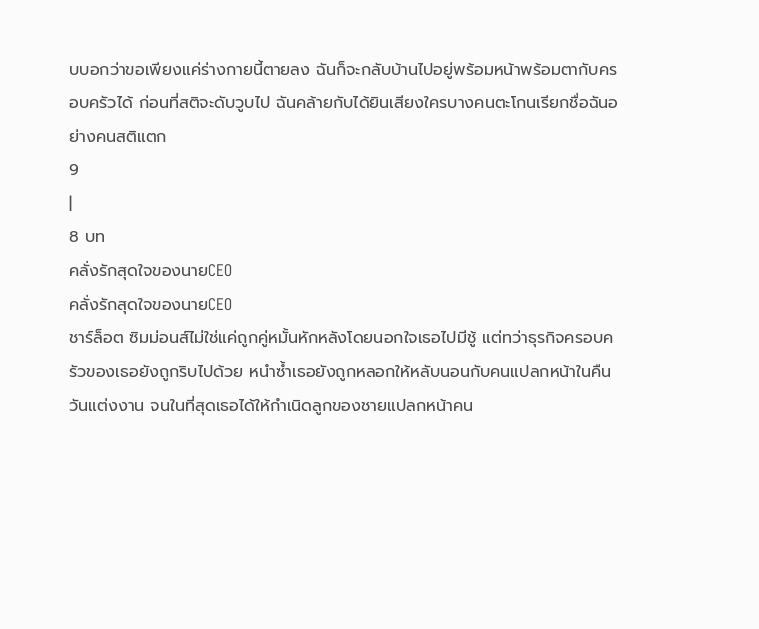บบอกว่าขอเพียงแค่ร่างกายนี้ตายลง ฉันก็จะกลับบ้านไปอยู่พร้อมหน้าพร้อมตากับครอบครัวได้ ก่อนที่สติจะดับวูบไป ฉันคล้ายกับได้ยินเสียงใครบางคนตะโกนเรียกชื่อฉันอย่างคนสติแตก
9
|
8 บท
คลั่งรักสุดใจของนายCEO
คลั่งรักสุดใจของนายCEO
ชาร์ล็อต ซิมม่อนส์ไม่ใช่แค่ถูกคู่หมั้นหักหลังโดยนอกใจเธอไปมีชู้ แต่ทว่าธุรกิจครอบครัวของเธอยังถูกริบไปด้วย หนำซ้ำเธอยังถูกหลอกให้หลับนอนกับคนแปลกหน้าในคืนวันแต่งงาน จนในที่สุดเธอได้ให้กำเนิดลูกของชายแปลกหน้าคน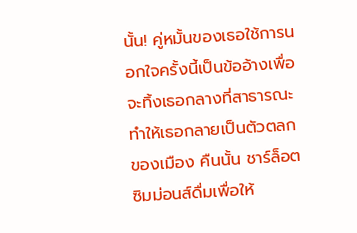นั้น! คู่หมั้นของเธอใช้การนอกใจครั้งนี้เป็นข้ออ้างเพื่อจะทิ้งเธอกลางที่สาธารณะ ทำให้เธอกลายเป็นตัวตลกของเมือง คืนนั้น ชาร์ล็อต ซิมม่อนส์ดื่มเพื่อให้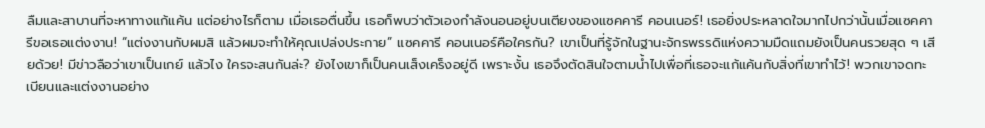ลืมและสาบานที่จะหาทางแก้แค้น แต่อย่างไรก็ตาม เมื่อเธอตื่นขึ้น เธอก็พบว่าตัวเองกำลังนอนอยู่บนเตียงของแซคคารี คอนเนอร์! เธอยิ่งประหลาดใจมากไปกว่านั้นเมื่อแซคคารีขอเธอแต่งงาน! “แต่งงานกับผมสิ แล้วผมจะทำให้คุณเปล่งประกาย” แซคคารี คอนเนอร์คือใครกัน? เขาเป็นที่รู้จักในฐานะจักรพรรดิแห่งความมืดแถมยังเป็นคนรวยสุด ๆ เสียด้วย! มีข่าวลือว่าเขาเป็นเกย์ แล้วไง ใครจะสนกันล่ะ? ยังไงเขาก็เป็นคนเส็งเคร็งอยู่ดี เพราะงั้น เธอจึงตัดสินใจตามน้ำไปเพื่อที่เธอจะแก้แค้นกับสิ่งที่เขาทำไว้! พวกเขาจดทะเบียนและแต่งงานอย่าง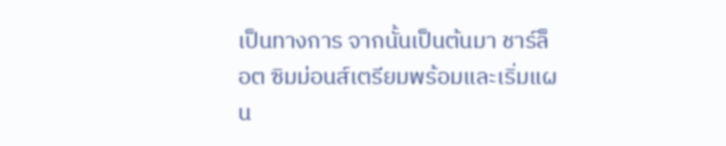เป็นทางการ จากนั้นเป็นต้นมา ชาร์ล็อต ซิมม่อนส์เตรียมพร้อมและเริ่มแผน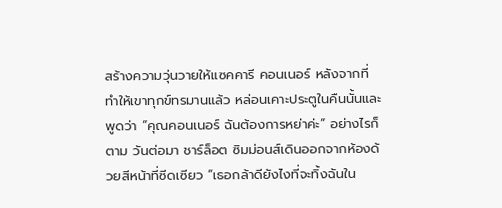สร้างความวุ่นวายให้แซคคารี คอนเนอร์ หลังจากที่ทำให้เขาทุกข์ทรมานแล้ว หล่อนเคาะประตูในคืนนั้นและพูดว่า “คุณคอนเนอร์ ฉันต้องการหย่าค่ะ” อย่างไรก็ตาม วันต่อมา ชาร์ล็อต ซิมม่อนส์เดินออกจากห้องด้วยสีหน้าที่ซีดเซียว “เธอกล้าดียังไงที่จะทิ้งฉันใน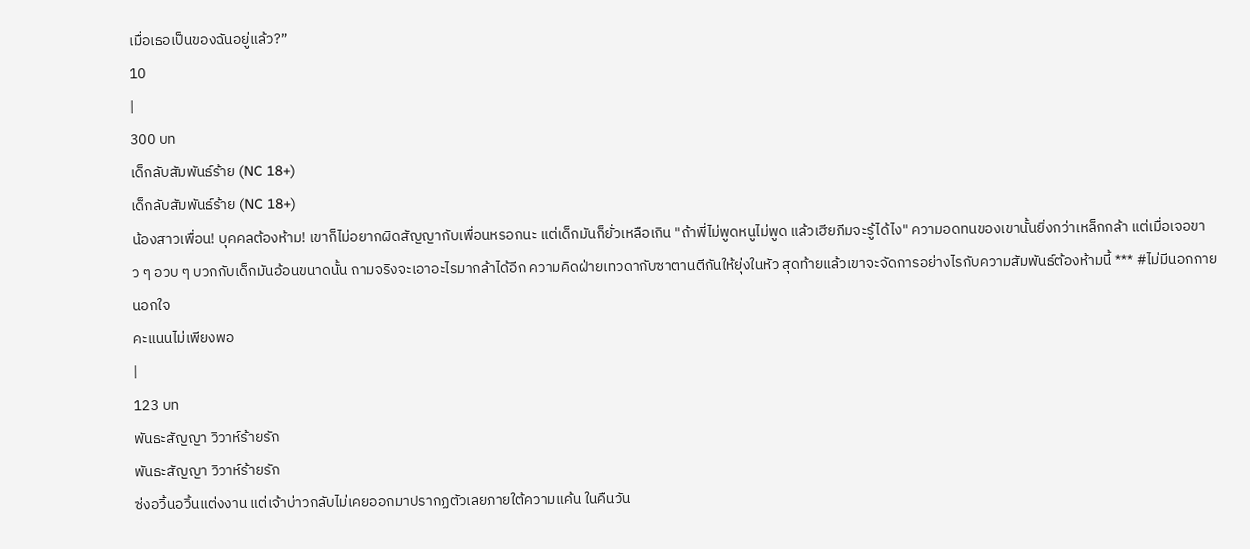เมื่อเธอเป็นของฉันอยู่แล้ว?”
10
|
300 บท
เด็กลับสัมพันธ์ร้าย (NC 18+)
เด็กลับสัมพันธ์ร้าย (NC 18+)
น้องสาวเพื่อน! บุคคลต้องห้าม! เขาก็ไม่อยากผิดสัญญากับเพื่อนหรอกนะ แต่เด็กมันก็ยั่วเหลือเกิน "ถ้าพี่ไม่พูดหนูไม่พูด แล้วเฮียภีมจะรู้ได้ไง" ความอดทนของเขานั้นยิ่งกว่าเหล็กกล้า แต่เมื่อเจอขาว ๆ อวบ ๆ บวกกับเด็กมันอ้อนขนาดนั้น ถามจริงจะเอาอะไรมากล้าได้อีก ความคิดฝ่ายเทวดากับซาตานตีกันให้ยุ่งในหัว สุดท้ายแล้วเขาจะจัดการอย่างไรกับความสัมพันธ์ต้องห้ามนี้ *** #ไม่มีนอกกายนอกใจ
คะแนนไม่เพียงพอ
|
123 บท
พันธะสัญญา วิวาห์ร้ายรัก
พันธะสัญญา วิวาห์ร้ายรัก
ซ่งอวิ้นอวิ้นแต่งงาน แต่เจ้าบ่าวกลับไม่เคยออกมาปรากฏตัวเลยภายใต้ความแค้น ในคืนวัน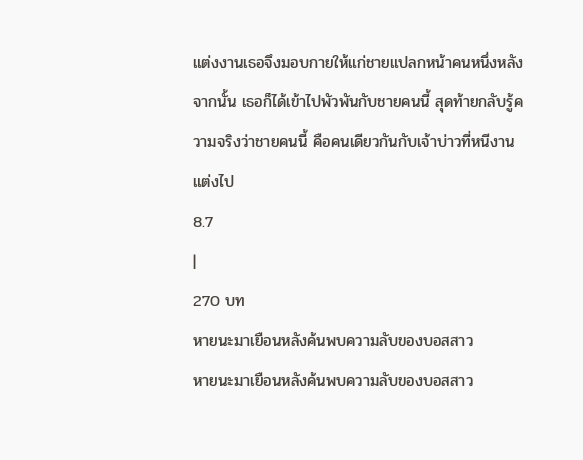แต่งงานเธอจึงมอบกายให้แก่ชายแปลกหน้าคนหนึ่งหลังจากนั้น เธอก็ได้เข้าไปพัวพันกับชายคนนี้ สุดท้ายกลับรู้ความจริงว่าชายคนนี้ คือคนเดียวกันกับเจ้าบ่าวที่หนีงานแต่งไป
8.7
|
270 บท
หายนะมาเยือนหลังค้นพบความลับของบอสสาว
หายนะมาเยือนหลังค้นพบความลับของบอสสาว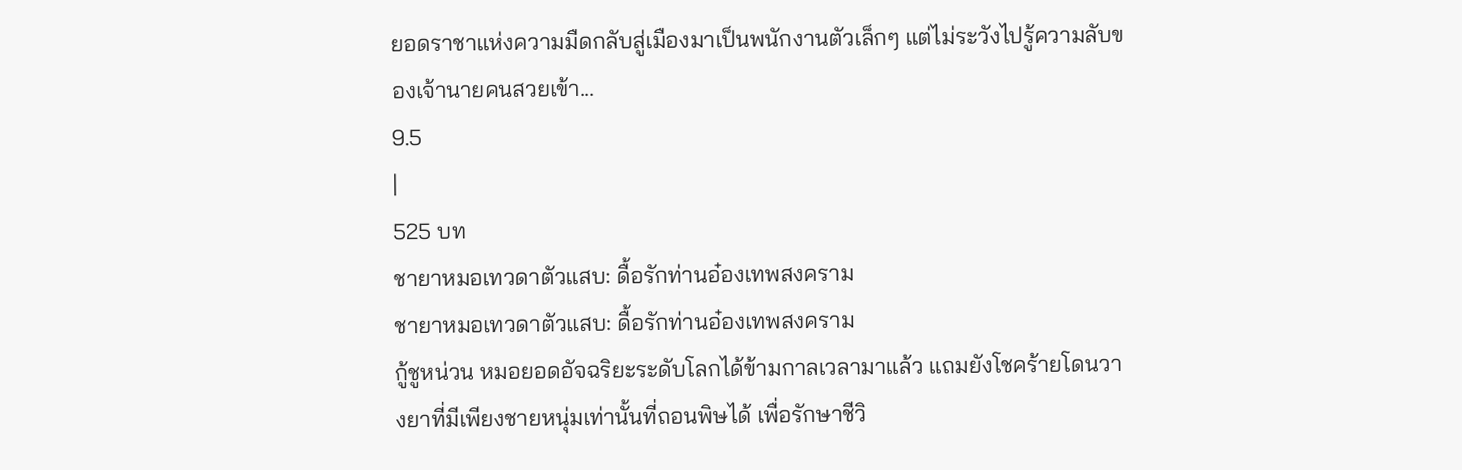ยอดราชาแห่งความมืดกลับสู่เมืองมาเป็นพนักงานตัวเล็กๆ แต่ไม่ระวังไปรู้ความลับของเจ้านายคนสวยเข้า...
9.5
|
525 บท
ชายาหมอเทวดาตัวแสบ: ดื้อรักท่านอ๋องเทพสงคราม
ชายาหมอเทวดาตัวแสบ: ดื้อรักท่านอ๋องเทพสงคราม
กู้ชูหน่วน หมอยอดอัจฉริยะระดับโลกได้ข้ามกาลเวลามาแล้ว แถมยังโชคร้ายโดนวางยาที่มีเพียงชายหนุ่มเท่านั้นที่ถอนพิษได้ เพื่อรักษาชีวิ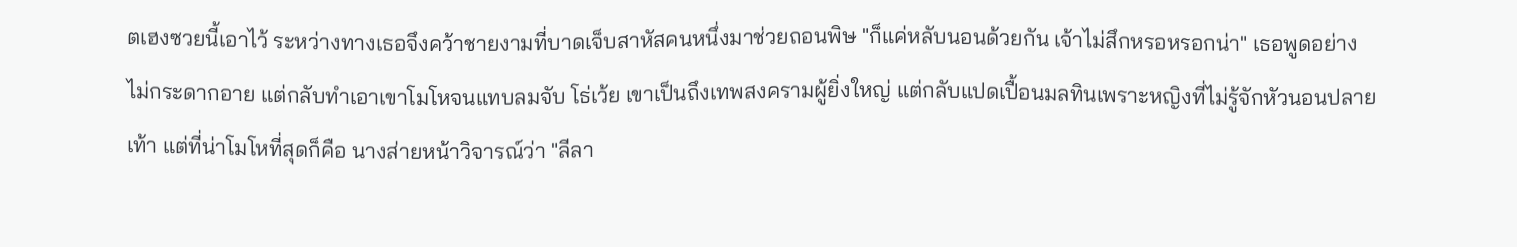ตเฮงซวยนี้เอาไว้ ระหว่างทางเธอจึงคว้าชายงามที่บาดเจ็บสาหัสคนหนึ่งมาช่วยถอนพิษ "ก็แค่หลับนอนด้วยกัน เจ้าไม่สึกหรอหรอกน่า" เธอพูดอย่างไม่กระดากอาย แต่กลับทำเอาเขาโมโหจนแทบลมจับ โธ่เว้ย เขาเป็นถึงเทพสงครามผู้ยิ่งใหญ่ แต่กลับแปดเปื้อนมลทินเพราะหญิงที่ไม่รู้จักหัวนอนปลายเท้า แต่ที่น่าโมโหที่สุดก็คือ นางส่ายหน้าวิจารณ์ว่า "ลีลา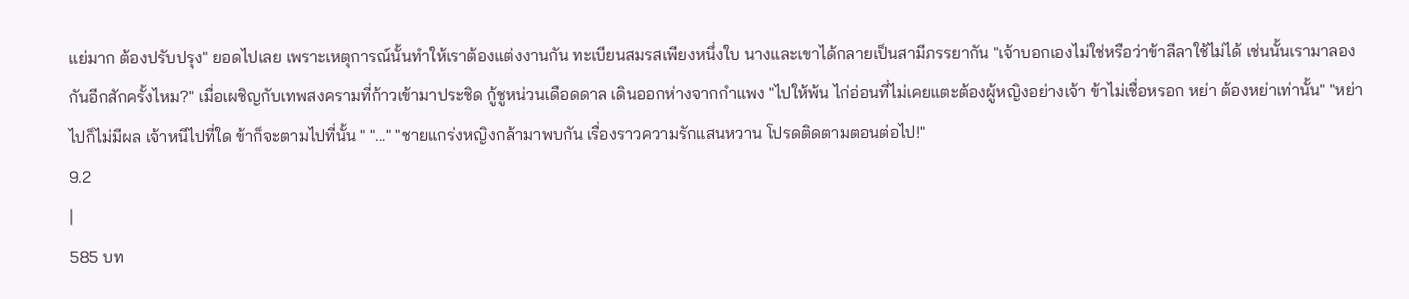แย่มาก ต้องปรับปรุง" ยอดไปเลย เพราะเหตุการณ์นั้นทำให้เราต้องแต่งงานกัน ทะเบียนสมรสเพียงหนึ่งใบ นางและเขาได้กลายเป็นสามีภรรยากัน "เจ้าบอกเองไม่ใช่หรือว่าข้าลีลาใช้ไม่ได้ เช่นนั้นเรามาลองกันอีกสักครั้งไหม?" เมื่อเผชิญกับเทพสงครามที่ก้าวเข้ามาประชิด กู้ชูหน่วนเดือดดาล เดินออกห่างจากกำแพง "ไปให้พ้น ไก่อ่อนที่ไม่เคยแตะต้องผู้หญิงอย่างเจ้า ข้าไม่เชื่อหรอก หย่า ต้องหย่าเท่านั้น" "หย่าไปก็ไม่มีผล เจ้าหนีไปที่ใด ข้าก็จะตามไปที่นั้น " "..." "ชายแกร่งหญิงกล้ามาพบกัน เรื่องราวความรักแสนหวาน โปรดติดตามตอนต่อไป!"
9.2
|
585 บท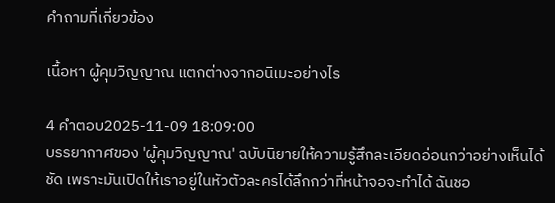คำถามที่เกี่ยวข้อง

เนื้อหา ผู้คุมวิญญาณ แตกต่างจากอนิเมะอย่างไร

4 คำตอบ2025-11-09 18:09:00
บรรยากาศของ 'ผู้คุมวิญญาณ' ฉบับนิยายให้ความรู้สึกละเอียดอ่อนกว่าอย่างเห็นได้ชัด เพราะมันเปิดให้เราอยู่ในหัวตัวละครได้ลึกกว่าที่หน้าจอจะทำได้ ฉันชอ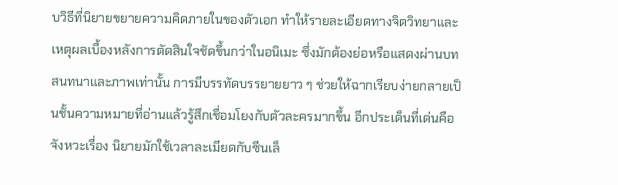บวิธีที่นิยายขยายความคิดภายในของตัวเอก ทำให้รายละเอียดทางจิตวิทยาและเหตุผลเบื้องหลังการตัดสินใจชัดขึ้นกว่าในอนิเมะ ซึ่งมักต้องย่อหรือแสดงผ่านบทสนทนาและภาพเท่านั้น การมีบรรทัดบรรยายยาว ๆ ช่วยให้ฉากเรียบง่ายกลายเป็นชั้นความหมายที่อ่านแล้วรู้สึกเชื่อมโยงกับตัวละครมากขึ้น อีกประเด็นที่เด่นคือจังหวะเรื่อง นิยายมักใช้เวลาละเมียดกับซีนเล็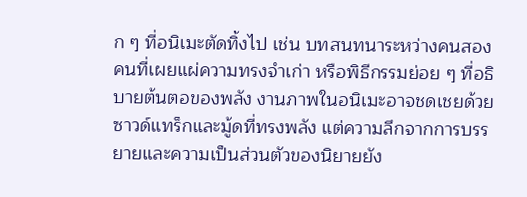ก ๆ ที่อนิเมะตัดทิ้งไป เช่น บทสนทนาระหว่างคนสองคนที่เผยแผ่ความทรงจำเก่า หรือพิธีกรรมย่อย ๆ ที่อธิบายต้นตอของพลัง งานภาพในอนิเมะอาจชดเชยด้วยซาวด์แทร็กและมู้ดที่ทรงพลัง แต่ความลึกจากการบรรยายและความเป็นส่วนตัวของนิยายยัง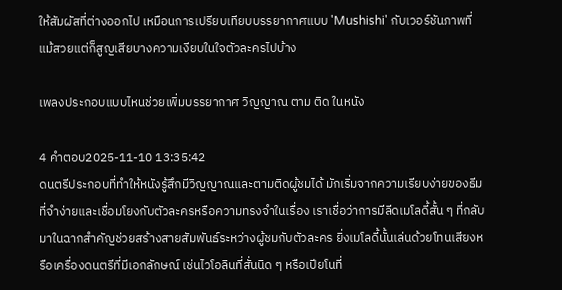ให้สัมผัสที่ต่างออกไป เหมือนการเปรียบเทียบบรรยากาศแบบ 'Mushishi' กับเวอร์ชันภาพที่แม้สวยแต่ก็สูญเสียบางความเงียบในใจตัวละครไปบ้าง

เพลงประกอบแบบไหนช่วยเพิ่มบรรยากาศ วิญญาณ ตาม ติด ในหนัง

4 คำตอบ2025-11-10 13:35:42
ดนตรีประกอบที่ทำให้หนังรู้สึกมีวิญญาณและตามติดผู้ชมได้ มักเริ่มจากความเรียบง่ายของธีมที่จำง่ายและเชื่อมโยงกับตัวละครหรือความทรงจำในเรื่อง เราเชื่อว่าการมีลีดเมโลดี้สั้น ๆ ที่กลับมาในฉากสำคัญช่วยสร้างสายสัมพันธ์ระหว่างผู้ชมกับตัวละคร ยิ่งเมโลดี้นั้นเล่นด้วยโทนเสียงหรือเครื่องดนตรีที่มีเอกลักษณ์ เช่นไวโอลินที่สั่นนิด ๆ หรือเปียโนที่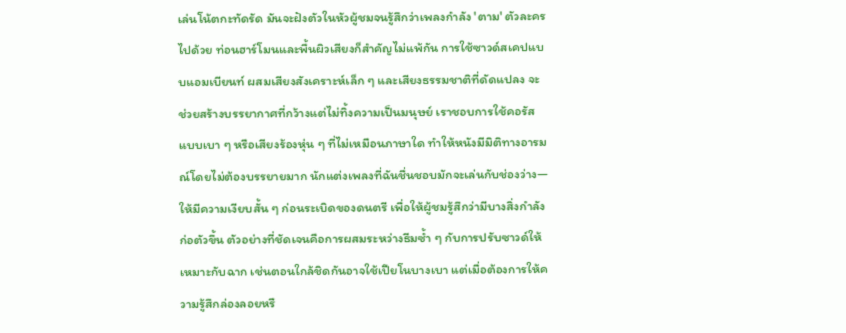เล่นโน้ตกะทัดรัด มันจะฝังตัวในหัวผู้ชมจนรู้สึกว่าเพลงกำลัง 'ตาม' ตัวละครไปด้วย ท่อนฮาร์โมนและพื้นผิวเสียงก็สำคัญไม่แพ้กัน การใช้ซาวด์สเคปแบบแอมเบียนท์ ผสมเสียงสังเคราะห์เล็ก ๆ และเสียงธรรมชาติที่ดัดแปลง จะช่วยสร้างบรรยากาศที่กว้างแต่ไม่ทิ้งความเป็นมนุษย์ เราชอบการใช้คอรัสแบบเบา ๆ หรือเสียงร้องหุ่น ๆ ที่ไม่เหมือนภาษาใด ทำให้หนังมีมิติทางอารมณ์โดยไม่ต้องบรรยายมาก นักแต่งเพลงที่ฉันชื่นชอบมักจะเล่นกับช่องว่าง—ให้มีความเงียบสั้น ๆ ก่อนระเบิดของดนตรี เพื่อให้ผู้ชมรู้สึกว่ามีบางสิ่งกำลังก่อตัวขึ้น ตัวอย่างที่ชัดเจนคือการผสมระหว่างธีมซ้ำ ๆ กับการปรับซาวด์ให้เหมาะกับฉาก เช่นตอนใกล้ชิดกันอาจใช้เปียโนบางเบา แต่เมื่อต้องการให้ความรู้สึกล่องลอยหรื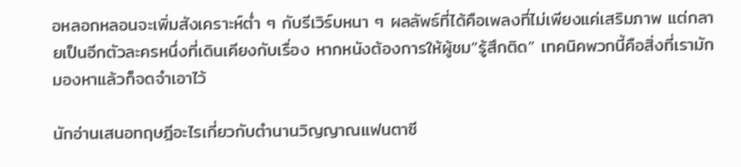อหลอกหลอนจะเพิ่มสังเคราะห์ต่ำ ๆ กับรีเวิร์บหนา ๆ ผลลัพธ์ที่ได้คือเพลงที่ไม่เพียงแค่เสริมภาพ แต่กลายเป็นอีกตัวละครหนึ่งที่เดินเคียงกับเรื่อง หากหนังต้องการให้ผู้ชม“รู้สึกติด” เทคนิคพวกนี้คือสิ่งที่เรามักมองหาแล้วก็จดจำเอาไว้

นักอ่านเสนอทฤษฎีอะไรเกี่ยวกับตำนานวิญญาณแฟนตาซี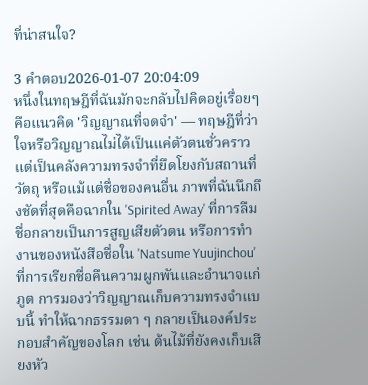ที่น่าสนใจ?

3 คำตอบ2026-01-07 20:04:09
หนึ่งในทฤษฎีที่ฉันมักจะกลับไปคิดอยู่เรื่อยๆคือแนวคิด 'วิญญาณที่จดจำ' — ทฤษฎีที่ว่าใจหรือวิญญาณไม่ได้เป็นแค่ตัวตนชั่วคราว แต่เป็นคลังความทรงจำที่ยึดโยงกับสถานที่ วัตถุ หรือแม้แต่ชื่อของคนอื่น ภาพที่ฉันนึกถึงชัดที่สุดคือฉากใน 'Spirited Away' ที่การลืมชื่อกลายเป็นการสูญเสียตัวตน หรือการทำงานของหนังสือชื่อใน 'Natsume Yuujinchou' ที่การเรียกชื่อคืนความผูกพันและอำนาจแก่ภูต การมองว่าวิญญาณเก็บความทรงจำแบบนี้ ทำให้ฉากธรรมดา ๆ กลายเป็นองค์ประกอบสำคัญของโลก เช่น ต้นไม้ที่ยังคงเก็บเสียงหัว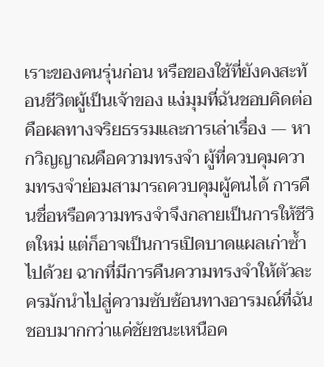เราะของคนรุ่นก่อน หรือของใช้ที่ยังคงสะท้อนชีวิตผู้เป็นเจ้าของ แง่มุมที่ฉันชอบคิดต่อคือผลทางจริยธรรมและการเล่าเรื่อง — หากวิญญาณคือความทรงจำ ผู้ที่ควบคุมความทรงจำย่อมสามารถควบคุมผู้คนได้ การคืนชื่อหรือความทรงจำจึงกลายเป็นการให้ชีวิตใหม่ แต่ก็อาจเป็นการเปิดบาดแผลเก่าซ้ำไปด้วย ฉากที่มีการคืนความทรงจำให้ตัวละครมักนำไปสู่ความซับซ้อนทางอารมณ์ที่ฉันชอบมากกว่าแค่ชัยชนะเหนือค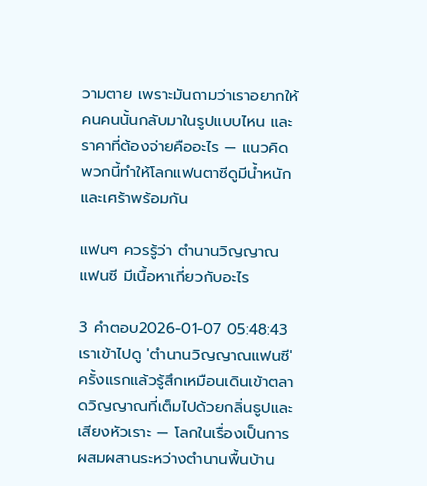วามตาย เพราะมันถามว่าเราอยากให้คนคนนั้นกลับมาในรูปแบบไหน และราคาที่ต้องจ่ายคืออะไร — แนวคิดพวกนี้ทำให้โลกแฟนตาซีดูมีน้ำหนักและเศร้าพร้อมกัน

แฟนๆ ควรรู้ว่า ตำนานวิญญาณแฟนซี มีเนื้อหาเกี่ยวกับอะไร

3 คำตอบ2026-01-07 05:48:43
เราเข้าไปดู 'ตำนานวิญญาณแฟนซี' ครั้งแรกแล้วรู้สึกเหมือนเดินเข้าตลาดวิญญาณที่เต็มไปด้วยกลิ่นธูปและเสียงหัวเราะ — โลกในเรื่องเป็นการผสมผสานระหว่างตำนานพื้นบ้าน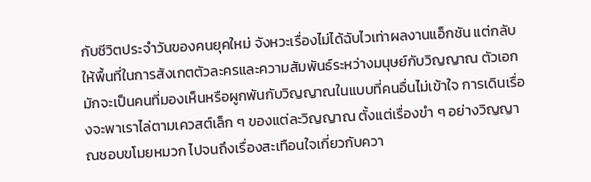กับชีวิตประจำวันของคนยุคใหม่ จังหวะเรื่องไม่ได้ฉับไวเท่าผลงานแอ็กชัน แต่กลับให้พื้นที่ในการสังเกตตัวละครและความสัมพันธ์ระหว่างมนุษย์กับวิญญาณ ตัวเอกมักจะเป็นคนที่มองเห็นหรือผูกพันกับวิญญาณในแบบที่คนอื่นไม่เข้าใจ การเดินเรื่องจะพาเราไล่ตามเควสต์เล็ก ๆ ของแต่ละวิญญาณ ตั้งแต่เรื่องขำ ๆ อย่างวิญญาณชอบขโมยหมวก ไปจนถึงเรื่องสะเทือนใจเกี่ยวกับควา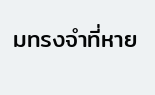มทรงจำที่หาย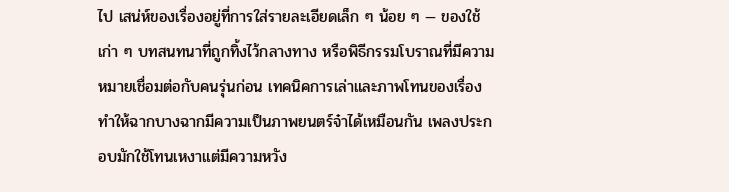ไป เสน่ห์ของเรื่องอยู่ที่การใส่รายละเอียดเล็ก ๆ น้อย ๆ — ของใช้เก่า ๆ บทสนทนาที่ถูกทิ้งไว้กลางทาง หรือพิธีกรรมโบราณที่มีความหมายเชื่อมต่อกับคนรุ่นก่อน เทคนิคการเล่าและภาพโทนของเรื่องทำให้ฉากบางฉากมีความเป็นภาพยนตร์จ๋าได้เหมือนกัน เพลงประกอบมักใช้โทนเหงาแต่มีความหวัง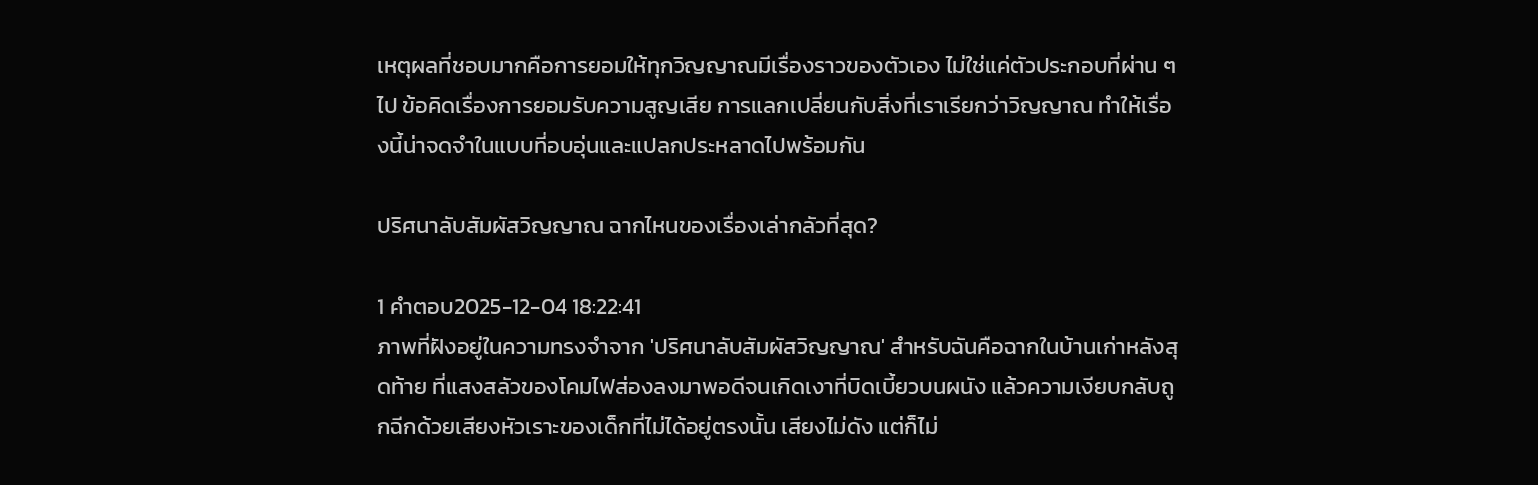เหตุผลที่ชอบมากคือการยอมให้ทุกวิญญาณมีเรื่องราวของตัวเอง ไม่ใช่แค่ตัวประกอบที่ผ่าน ๆ ไป ข้อคิดเรื่องการยอมรับความสูญเสีย การแลกเปลี่ยนกับสิ่งที่เราเรียกว่าวิญญาณ ทำให้เรื่องนี้น่าจดจำในแบบที่อบอุ่นและแปลกประหลาดไปพร้อมกัน

ปริศนาลับสัมผัสวิญญาณ ฉากไหนของเรื่องเล่ากลัวที่สุด?

1 คำตอบ2025-12-04 18:22:41
ภาพที่ฝังอยู่ในความทรงจำจาก 'ปริศนาลับสัมผัสวิญญาณ' สำหรับฉันคือฉากในบ้านเก่าหลังสุดท้าย ที่แสงสลัวของโคมไฟส่องลงมาพอดีจนเกิดเงาที่บิดเบี้ยวบนผนัง แล้วความเงียบกลับถูกฉีกด้วยเสียงหัวเราะของเด็กที่ไม่ได้อยู่ตรงนั้น เสียงไม่ดัง แต่ก็ไม่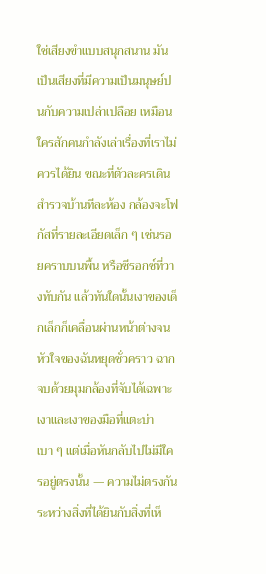ใช่เสียงขำแบบสนุกสนาน มันเป็นเสียงที่มีความเป็นมนุษย์ปนกับความเปล่าเปลือย เหมือนใครสักคนกำลังเล่าเรื่องที่เราไม่ควรได้ยิน ขณะที่ตัวละครเดินสำรวจบ้านทีละห้อง กล้องจะโฟกัสที่รายละเอียดเล็ก ๆ เช่นรอยคราบบนพื้น หรือซีรอกซ์ที่วางทับกัน แล้วทันใดนั้นเงาของเด็กเล็กก็เคลื่อนผ่านหน้าต่างจนหัวใจของฉันหยุดชั่วคราว ฉากจบด้วยมุมกล้องที่จับได้เฉพาะเงาและเงาของมือที่แตะบ่าเบา ๆ แต่เมื่อหันกลับไปไม่มีใครอยู่ตรงนั้น — ความไม่ตรงกันระหว่างสิ่งที่ได้ยินกับสิ่งที่เห็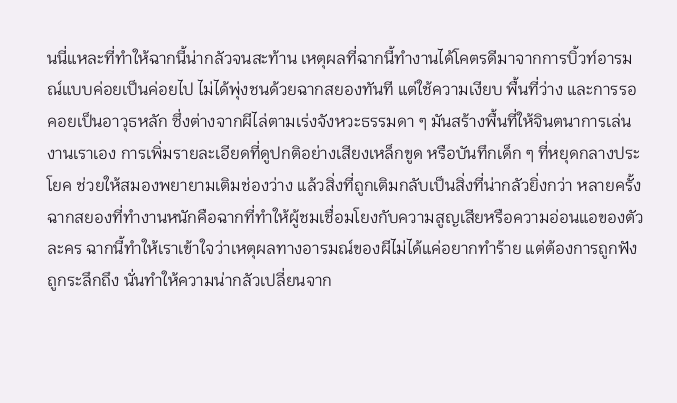นนี่แหละที่ทำให้ฉากนี้น่ากลัวจนสะท้าน เหตุผลที่ฉากนี้ทำงานได้โคตรดีมาจากการบิ้วท์อารมณ์แบบค่อยเป็นค่อยไป ไม่ได้พุ่งชนด้วยฉากสยองทันที แต่ใช้ความเงียบ พื้นที่ว่าง และการรอคอยเป็นอาวุธหลัก ซึ่งต่างจากผีไล่ตามเร่งจังหวะธรรมดา ๆ มันสร้างพื้นที่ให้จินตนาการเล่นงานเราเอง การเพิ่มรายละเอียดที่ดูปกติอย่างเสียงเหล็กขูด หรือบันทึกเด็ก ๆ ที่หยุดกลางประโยค ช่วยให้สมองพยายามเติมช่องว่าง แล้วสิ่งที่ถูกเติมกลับเป็นสิ่งที่น่ากลัวยิ่งกว่า หลายครั้งฉากสยองที่ทำงานหนักคือฉากที่ทำให้ผู้ชมเชื่อมโยงกับความสูญเสียหรือความอ่อนแอของตัวละคร ฉากนี้ทำให้เราเข้าใจว่าเหตุผลทางอารมณ์ของผีไม่ได้แค่อยากทำร้าย แต่ต้องการถูกฟัง ถูกระลึกถึง นั่นทำให้ความน่ากลัวเปลี่ยนจาก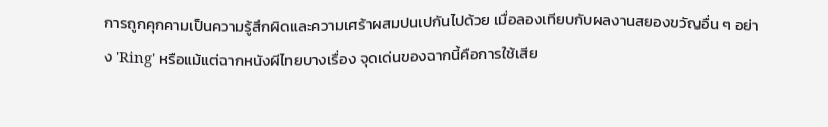การถูกคุกคามเป็นความรู้สึกผิดและความเศร้าผสมปนเปกันไปด้วย เมื่อลองเทียบกับผลงานสยองขวัญอื่น ๆ อย่าง 'Ring' หรือแม้แต่ฉากหนังผีไทยบางเรื่อง จุดเด่นของฉากนี้คือการใช้เสีย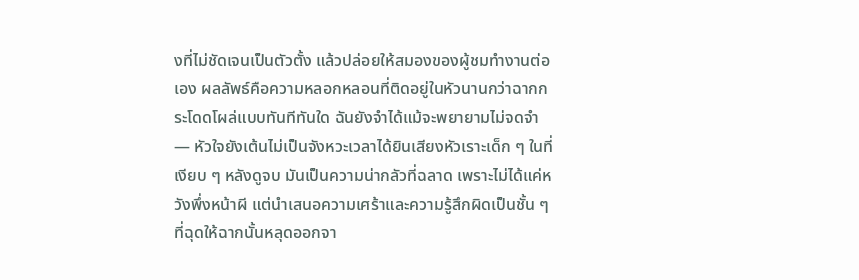งที่ไม่ชัดเจนเป็นตัวตั้ง แล้วปล่อยให้สมองของผู้ชมทำงานต่อเอง ผลลัพธ์คือความหลอกหลอนที่ติดอยู่ในหัวนานกว่าฉากกระโดดโผล่แบบทันทีทันใด ฉันยังจำได้แม้จะพยายามไม่จดจำ — หัวใจยังเต้นไม่เป็นจังหวะเวลาได้ยินเสียงหัวเราะเด็ก ๆ ในที่เงียบ ๆ หลังดูจบ มันเป็นความน่ากลัวที่ฉลาด เพราะไม่ได้แค่หวังพึ่งหน้าผี แต่นำเสนอความเศร้าและความรู้สึกผิดเป็นชั้น ๆ ที่ฉุดให้ฉากนั้นหลุดออกจา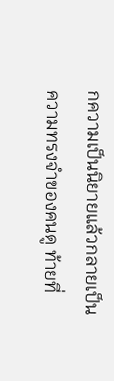กความเป็นนิยายแล้วกลายเป็นความทรงจำของคนดู ท้ายที่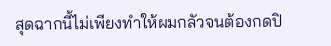สุดฉากนี้ไม่เพียงทำให้ผมกลัวจนต้องกดปิ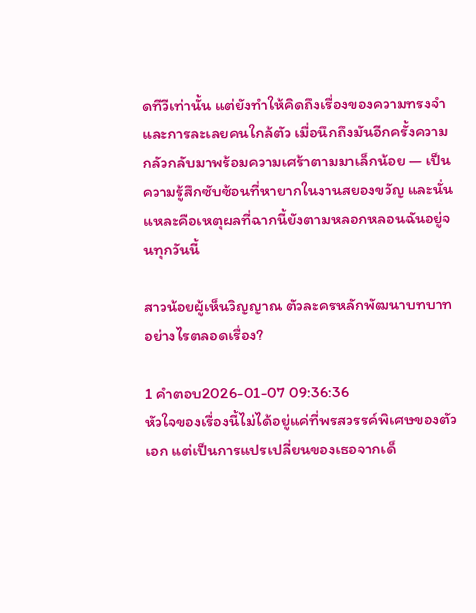ดทีวีเท่านั้น แต่ยังทำให้คิดถึงเรื่องของความทรงจำและการละเลยคนใกล้ตัว เมื่อนึกถึงมันอีกครั้งความกลัวกลับมาพร้อมความเศร้าตามมาเล็กน้อย — เป็นความรู้สึกซับซ้อนที่หายากในงานสยองขวัญ และนั่นแหละคือเหตุผลที่ฉากนี้ยังตามหลอกหลอนฉันอยู่จนทุกวันนี้

สาวน้อยผู้เห็นวิญญาณ ตัวละครหลักพัฒนาบทบาทอย่างไรตลอดเรื่อง?

1 คำตอบ2026-01-07 09:36:36
หัวใจของเรื่องนี้ไม่ได้อยู่แค่ที่พรสวรรค์พิเศษของตัวเอก แต่เป็นการแปรเปลี่ยนของเธอจากเด็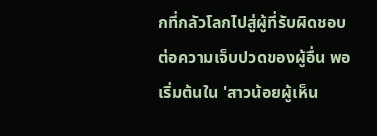กที่กลัวโลกไปสู่ผู้ที่รับผิดชอบต่อความเจ็บปวดของผู้อื่น พอเริ่มต้นใน 'สาวน้อยผู้เห็น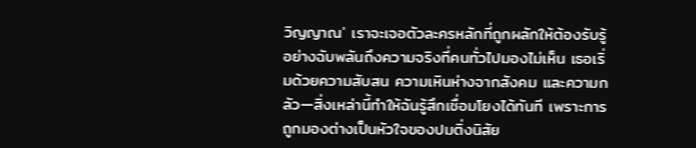วิญญาณ' เราจะเจอตัวละครหลักที่ถูกผลักให้ต้องรับรู้อย่างฉับพลันถึงความจริงที่คนทั่วไปมองไม่เห็น เธอเริ่มด้วยความสับสน ความเหินห่างจากสังคม และความกลัว—สิ่งเหล่านี้ทำให้ฉันรู้สึกเชื่อมโยงได้ทันที เพราะการถูกมองต่างเป็นหัวใจของปมติ่งนิสัย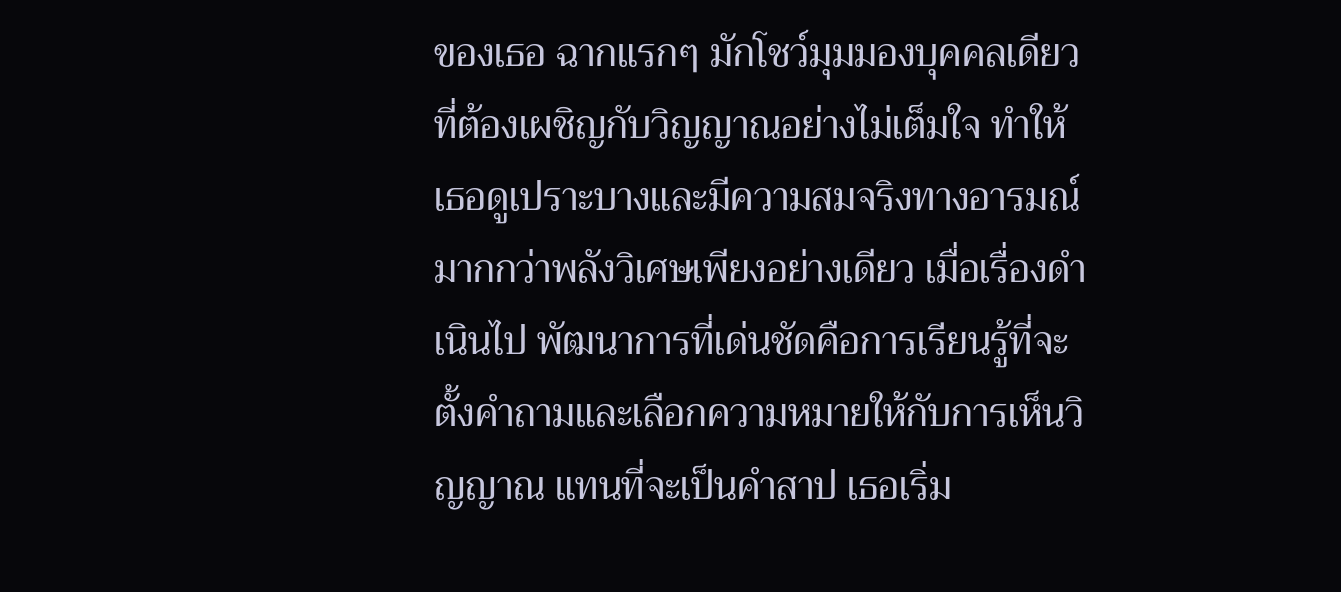ของเธอ ฉากแรกๆ มักโชว์มุมมองบุคคลเดียวที่ต้องเผชิญกับวิญญาณอย่างไม่เต็มใจ ทำให้เธอดูเปราะบางและมีความสมจริงทางอารมณ์มากกว่าพลังวิเศษเพียงอย่างเดียว เมื่อเรื่องดำเนินไป พัฒนาการที่เด่นชัดคือการเรียนรู้ที่จะตั้งคำถามและเลือกความหมายให้กับการเห็นวิญญาณ แทนที่จะเป็นคำสาป เธอเริ่ม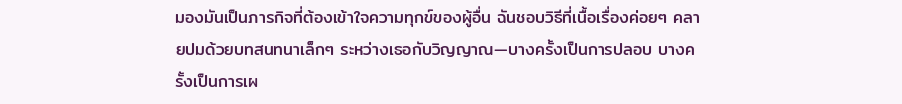มองมันเป็นภารกิจที่ต้องเข้าใจความทุกข์ของผู้อื่น ฉันชอบวิธีที่เนื้อเรื่องค่อยๆ คลายปมด้วยบทสนทนาเล็กๆ ระหว่างเธอกับวิญญาณ—บางครั้งเป็นการปลอบ บางครั้งเป็นการเผ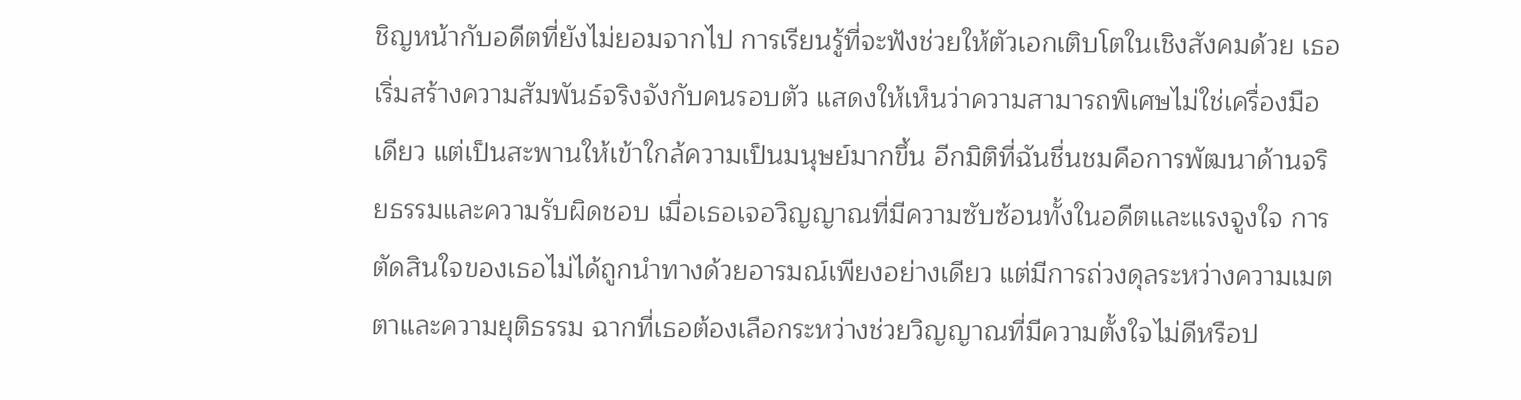ชิญหน้ากับอดีตที่ยังไม่ยอมจากไป การเรียนรู้ที่จะฟังช่วยให้ตัวเอกเติบโตในเชิงสังคมด้วย เธอเริ่มสร้างความสัมพันธ์จริงจังกับคนรอบตัว แสดงให้เห็นว่าความสามารถพิเศษไม่ใช่เครื่องมือเดียว แต่เป็นสะพานให้เข้าใกล้ความเป็นมนุษย์มากขึ้น อีกมิติที่ฉันชื่นชมคือการพัฒนาด้านจริยธรรมและความรับผิดชอบ เมื่อเธอเจอวิญญาณที่มีความซับซ้อนทั้งในอดีตและแรงจูงใจ การตัดสินใจของเธอไม่ได้ถูกนำทางด้วยอารมณ์เพียงอย่างเดียว แต่มีการถ่วงดุลระหว่างความเมตตาและความยุติธรรม ฉากที่เธอต้องเลือกระหว่างช่วยวิญญาณที่มีความตั้งใจไม่ดีหรือป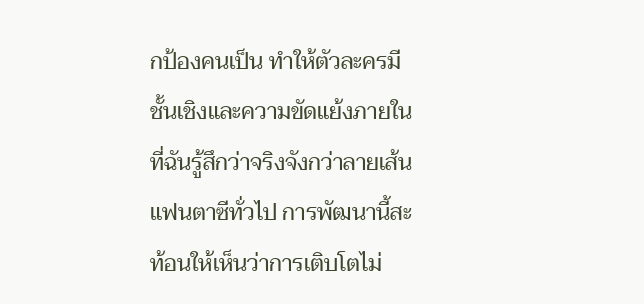กป้องคนเป็น ทำให้ตัวละครมีชั้นเชิงและความขัดแย้งภายในที่ฉันรู้สึกว่าจริงจังกว่าลายเส้นแฟนตาซีทั่วไป การพัฒนานี้สะท้อนให้เห็นว่าการเติบโตไม่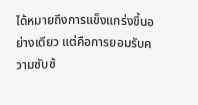ได้หมายถึงการแข็งแกร่งขึ้นอย่างเดียว แต่คือการยอมรับความซับซ้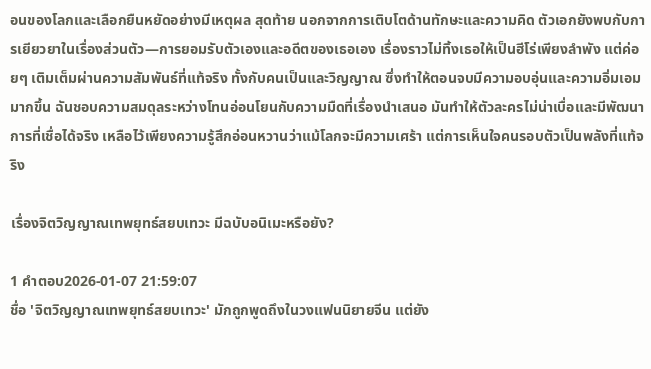อนของโลกและเลือกยืนหยัดอย่างมีเหตุผล สุดท้าย นอกจากการเติบโตด้านทักษะและความคิด ตัวเอกยังพบกับการเยียวยาในเรื่องส่วนตัว—การยอมรับตัวเองและอดีตของเธอเอง เรื่องราวไม่ทิ้งเธอให้เป็นฮีโร่เพียงลำพัง แต่ค่อยๆ เติมเต็มผ่านความสัมพันธ์ที่แท้จริง ทั้งกับคนเป็นและวิญญาณ ซึ่งทำให้ตอนจบมีความอบอุ่นและความอิ่มเอมมากขึ้น ฉันชอบความสมดุลระหว่างโทนอ่อนโยนกับความมืดที่เรื่องนำเสนอ มันทำให้ตัวละครไม่น่าเบื่อและมีพัฒนาการที่เชื่อได้จริง เหลือไว้เพียงความรู้สึกอ่อนหวานว่าแม้โลกจะมีความเศร้า แต่การเห็นใจคนรอบตัวเป็นพลังที่แท้จริง

เรื่องจิตวิญญาณเทพยุทธ์สยบเทวะ มีฉบับอนิเมะหรือยัง?

1 คำตอบ2026-01-07 21:59:07
ชื่อ 'จิตวิญญาณเทพยุทธ์สยบเทวะ' มักถูกพูดถึงในวงแฟนนิยายจีน แต่ยัง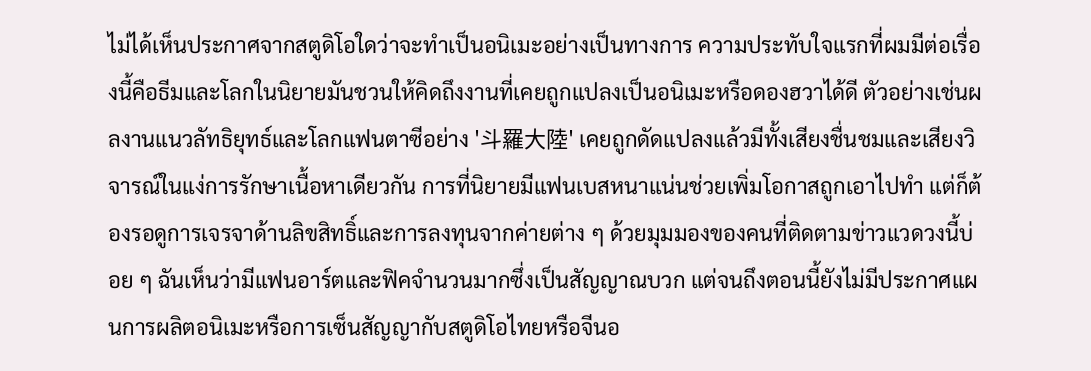ไม่ได้เห็นประกาศจากสตูดิโอใดว่าจะทำเป็นอนิเมะอย่างเป็นทางการ ความประทับใจแรกที่ผมมีต่อเรื่องนี้คือธีมและโลกในนิยายมันชวนให้คิดถึงงานที่เคยถูกแปลงเป็นอนิเมะหรือดองฮวาได้ดี ตัวอย่างเช่นผลงานแนวลัทธิยุทธ์และโลกแฟนตาซีอย่าง '斗羅大陸' เคยถูกดัดแปลงแล้วมีทั้งเสียงชื่นชมและเสียงวิจารณ์ในแง่การรักษาเนื้อหาเดียวกัน การที่นิยายมีแฟนเบสหนาแน่นช่วยเพิ่มโอกาสถูกเอาไปทำ แต่ก็ต้องรอดูการเจรจาด้านลิขสิทธิ์และการลงทุนจากค่ายต่าง ๆ ด้วยมุมมองของคนที่ติดตามข่าวแวดวงนี้บ่อย ๆ ฉันเห็นว่ามีแฟนอาร์ตและฟิคจำนวนมากซึ่งเป็นสัญญาณบวก แต่จนถึงตอนนี้ยังไม่มีประกาศแผนการผลิตอนิเมะหรือการเซ็นสัญญากับสตูดิโอไทยหรือจีนอ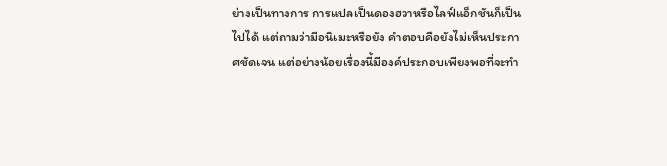ย่างเป็นทางการ การแปลเป็นดองฮวาหรือไลฟ์แอ็กชันก็เป็นไปได้ แต่ถามว่ามีอนิเมะหรือยัง คำตอบคือยังไม่เห็นประกาศชัดเจน แต่อย่างน้อยเรื่องนี้มีองค์ประกอบเพียงพอที่จะทำ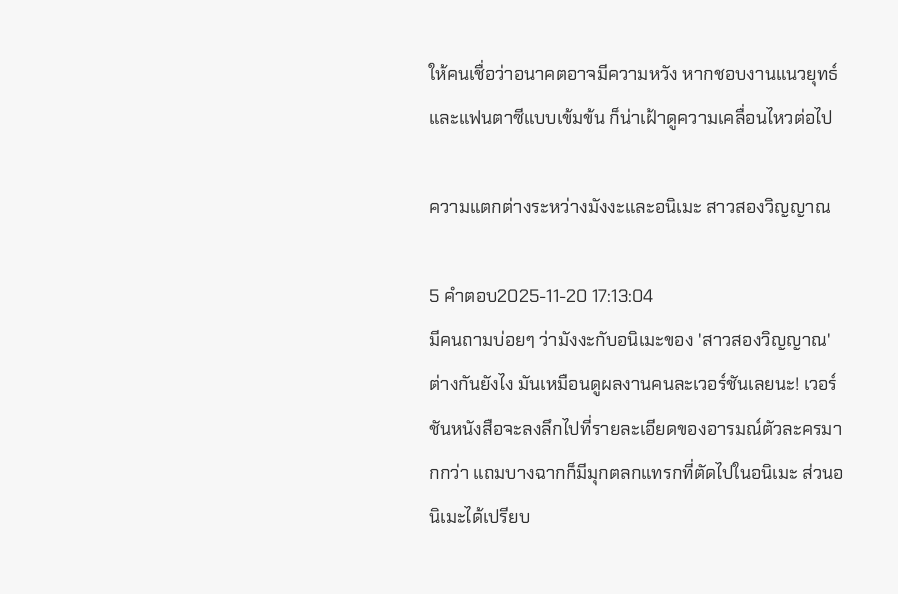ให้คนเชื่อว่าอนาคตอาจมีความหวัง หากชอบงานแนวยุทธ์และแฟนตาซีแบบเข้มข้น ก็น่าเฝ้าดูความเคลื่อนไหวต่อไป

ความแตกต่างระหว่างมังงะและอนิเมะ สาวสองวิญญาณ

5 คำตอบ2025-11-20 17:13:04
มีคนถามบ่อยๆ ว่ามังงะกับอนิเมะของ 'สาวสองวิญญาณ' ต่างกันยังไง มันเหมือนดูผลงานคนละเวอร์ชันเลยนะ! เวอร์ชันหนังสือจะลงลึกไปที่รายละเอียดของอารมณ์ตัวละครมากกว่า แถมบางฉากก็มีมุกตลกแทรกที่ตัดไปในอนิเมะ ส่วนอนิเมะได้เปรียบ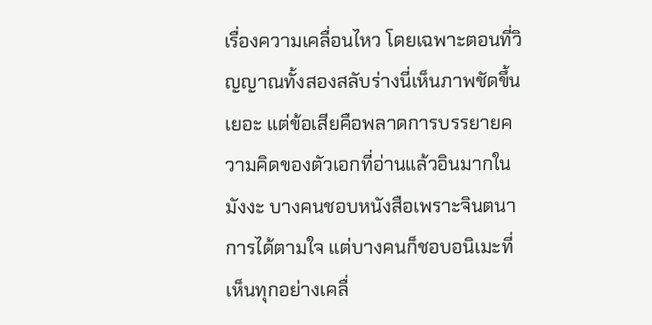เรื่องความเคลื่อนไหว โดยเฉพาะตอนที่วิญญาณทั้งสองสลับร่างนี่เห็นภาพชัดขึ้นเยอะ แต่ข้อเสียคือพลาดการบรรยายความคิดของตัวเอกที่อ่านแล้วอินมากในมังงะ บางคนชอบหนังสือเพราะจินตนาการได้ตามใจ แต่บางคนก็ชอบอนิเมะที่เห็นทุกอย่างเคลื่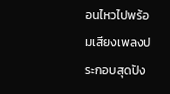อนไหวไปพร้อมเสียงเพลงประกอบสุดปัง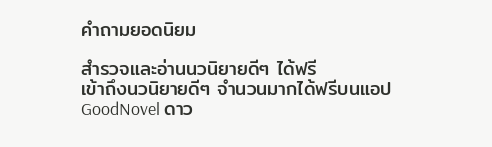คำถามยอดนิยม

สำรวจและอ่านนวนิยายดีๆ ได้ฟรี
เข้าถึงนวนิยายดีๆ จำนวนมากได้ฟรีบนแอป GoodNovel ดาว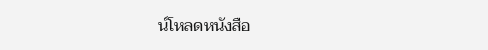น์โหลดหนังสือ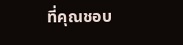ที่คุณชอบ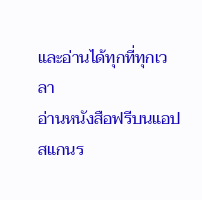และอ่านได้ทุกที่ทุกเวลา
อ่านหนังสือฟรีบนแอป
สแกนร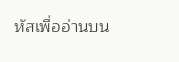หัสเพื่ออ่านบน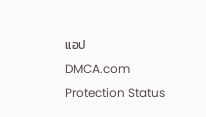แอป
DMCA.com Protection Status